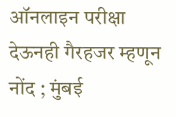ऑनलाइन परीक्षा देऊनही गैरहजर म्हणून नोंद ; मुंबई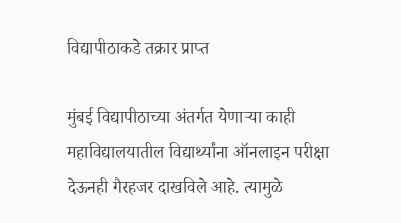विद्यापीठाकडे तक्रार प्राप्त

मुंबई विद्यापीठाच्या अंतर्गत येणाऱ्या काही महाविद्यालयातील विद्यार्थ्यांना ऑनलाइन परीक्षा देऊनही गैरहजर दाखविले आहे. त्यामुळे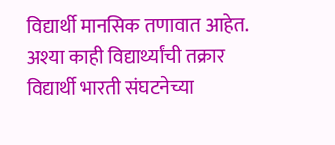विद्यार्थी मानसिक तणावात आहेत.  अश्या काही विद्यार्थ्यांची तक्रार विद्यार्थी भारती संघटनेच्या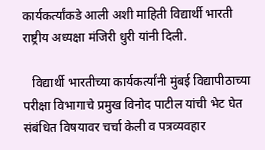कार्यकर्त्यांकडे आली अशी माहिती विद्यार्थी भारती राष्ट्रीय अध्यक्षा मंजिरी धुरी यांनी दिली.

   विद्यार्थी भारतीच्या कार्यकर्त्यांनी मुंबई विद्यापीठाच्या परीक्षा विभागाचे प्रमुख विनोद पाटील यांची भेट घेत संबंधित विषयावर चर्चा केली व पत्रव्यवहार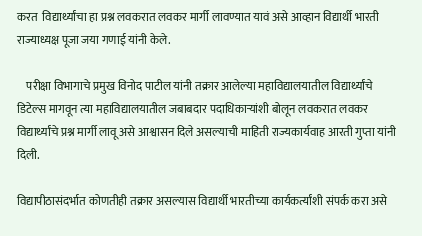करत  विद्यार्थ्यांचा हा प्रश्न लवकरात लवकर मार्गी लावण्यात यावं असे आव्हान विद्यार्थी भारती राज्याध्यक्ष पूजा जया गणाई यांनी केले.

    परीक्षा विभागाचे प्रमुख विनोद पाटील यांनी तक्रार आलेल्या महाविद्यालयातील विद्यार्थ्यांचे डिटेल्स मागवून त्या महाविद्यालयातील जबाबदार पदाधिकाऱ्यांशी बोलून लवकरात लवकर विद्यार्थ्यांचे प्रश्न मार्गी लावू असे आश्वासन दिले असल्याची माहिती राज्यकार्यवाह आरती गुप्ता यांनी दिली.

विद्यापीठासंदर्भात कोणतीही तक्रार असल्यास विद्यार्थी भारतीच्या कार्यकर्त्यांशी संपर्क करा असे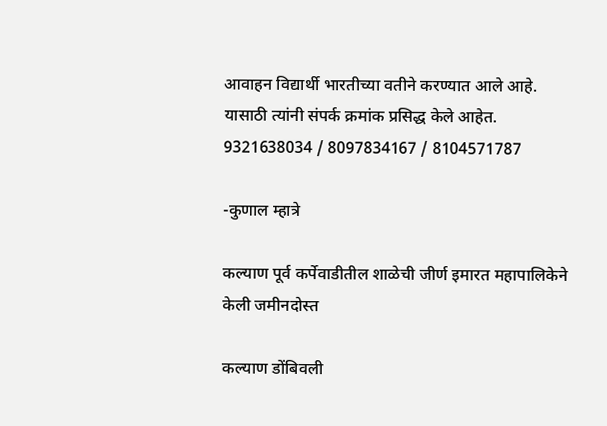आवाहन विद्यार्थी भारतीच्या वतीने करण्यात आले आहे. यासाठी त्यांनी संपर्क क्रमांक प्रसिद्ध केले आहेत. 9321638034 / 8097834167 / 8104571787

-कुणाल म्हात्रे

कल्याण पूर्व कर्पेवाडीतील शाळेची जीर्ण इमारत महापालिकेने केली जमीनदोस्त

कल्याण डोंबिवली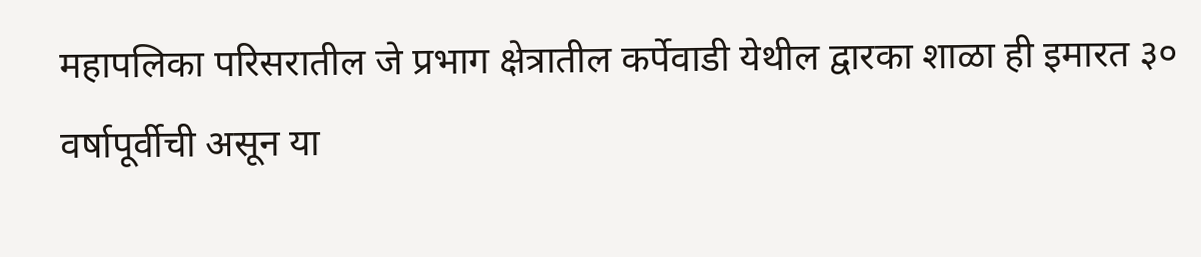महापलिका परिसरातील जे प्रभाग क्षेत्रातील कर्पेवाडी येथील द्वारका शाळा ही इमारत ३० वर्षापूर्वीची असून या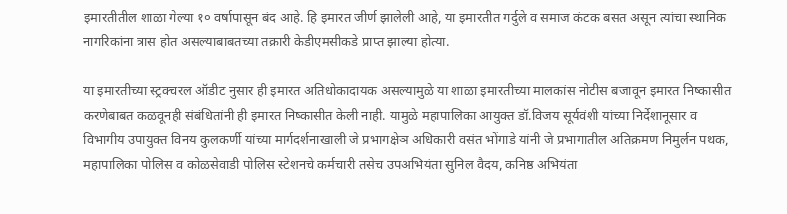इमारतीतील शाळा गेल्या १० वर्षापासून बंद आहे. हि इमारत जीर्ण झालेली आहे, या इमारतीत गर्दुले व समाज कंटक बसत असून त्यांचा स्थानिक नागरिकांना त्रास होत असल्याबाबतच्या तक्रारी केडीएमसीकडे प्राप्त झाल्या होत्या.

या इमारतीच्या स्ट्रक्चरल ऑडीट नुसार ही इमारत अतिधोकादायक असल्यामुळे या शाळा इमारतीच्या मालकांस नोटीस बजावून इमारत निष्कासीत करणेबाबत कळवूनही संबंधितांनी ही इमारत निष्‍कासीत केली नाही. यामुळे महापालिका आयुक्त डॉ.विजय सूर्यवंशी यांच्या निर्देशानूसार व विभागीय उपायुक्त विनय कुलकर्णी यांच्या मार्गदर्शनाखाली जे प्रभागक्षेञ अधिकारी वसंत भोंगाडे यांनी जे प्रभागातील अतिक्रमण निमुर्लन पथक, महापालिका पोलिस व कोळसेवाडी पोलिस स्टेशनचे कर्मचारी तसेच उपअभियंता सुनिल वैदय, कनिष्ठ अभियंता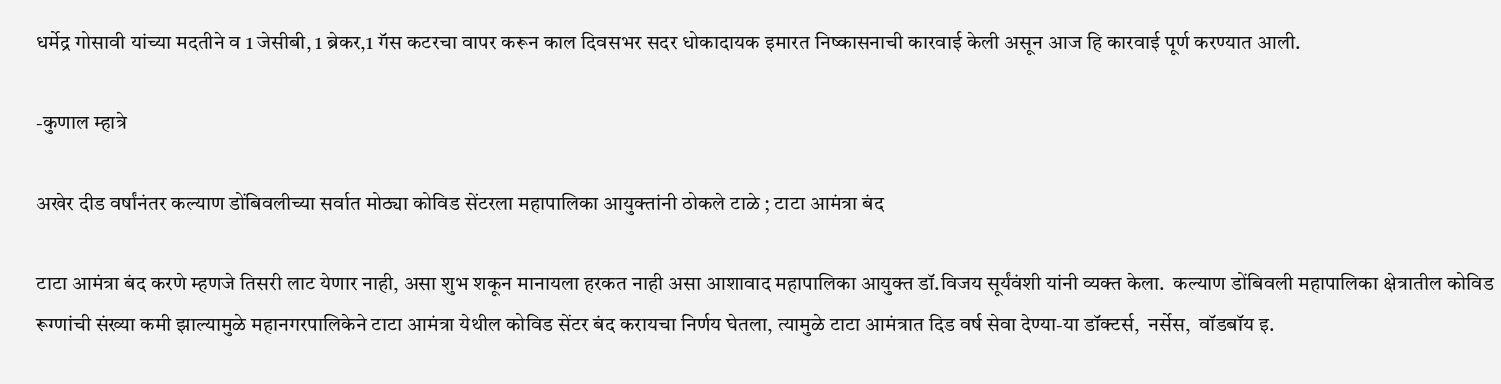धर्मेद्र गोसावी यांच्या मदतीने व 1 जेसीबी, 1 ब्रेकर,1 गॅस कटरचा वापर करून काल दिवसभर सदर धोकादायक इमारत निष्कासनाची कारवाई केली असून आज हि कारवाई पूर्ण करण्यात आली.

-कुणाल म्हात्रे

अखेर दीड वर्षांनंतर कल्याण डोंबिवलीच्या सर्वात मोठ्या कोविड सेंटरला महापालिका आयुक्तांनी ठोकले टाळे ; टाटा आमंत्रा बंद

टाटा आमंत्रा बंद करणे म्हणजे तिसरी लाट येणार नाही, असा शुभ शकून मानायला हरकत नाही असा आशावाद महापालिका आयुक्त डॉ.विजय सूर्यंवंशी यांनी व्यक्त केला.  कल्याण डोंबिवली महापालिका क्षेत्रातील कोविड रूग्णांची संख्या कमी झाल्यामुळे महानगरपालिकेने टाटा आमंत्रा येथील कोविड सेंटर बंद करायचा निर्णय घेतला, त्यामुळे टाटा आमंत्रात दिड वर्ष सेवा देण्या-या डॉक्टर्स,  नर्सेस,  वॉडबॉय इ.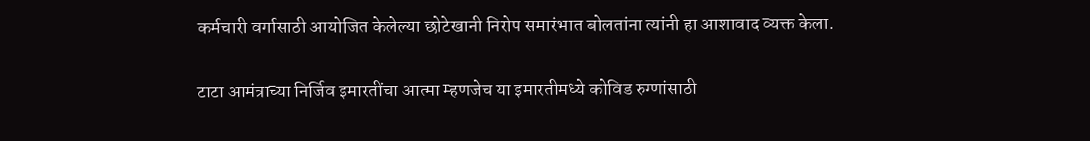कर्मचारी वर्गासाठी आयोजित केलेल्या छोटेखानी निरोप समारंभात बोलतांना त्यांनी हा आशावाद व्यक्त केला.

टाटा आमंत्राच्या निर्जिव इमारतींचा आत्मा म्हणजेच या इमारतीमध्ये कोविड रुग्णांसाठी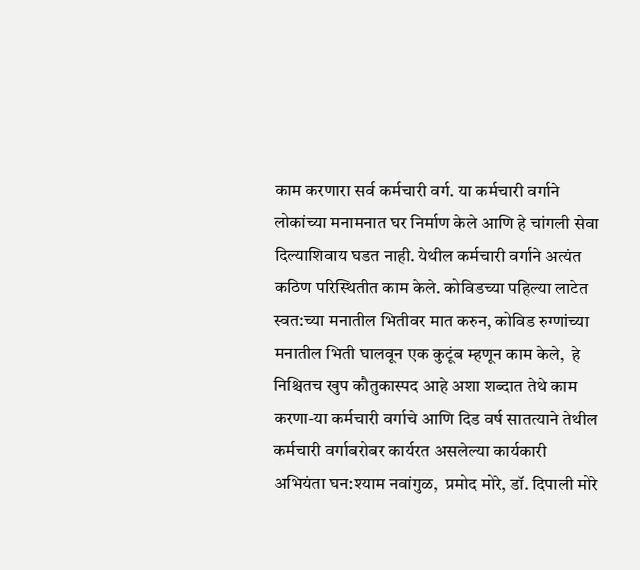काम करणारा सर्व कर्मचारी वर्ग. या कर्मचारी वर्गाने लोकांच्या मनामनात घर निर्माण केले आणि हे चांगली सेवा दिल्याशिवाय घडत नाही. येथील कर्मचारी वर्गाने अत्यंत कठिण परिस्थितीत काम केले. कोविडच्या पहिल्या लाटेत स्वत:च्या मनातील भितीवर मात करुन, कोविड रुग्णांच्या मनातील भिती घालवून एक कुटूंब म्हणून काम केले,  हे निश्चितच खुप कौतुकास्पद आहे अशा शब्दात तेथे काम करणा-या कर्मचारी वर्गाचे आणि दिड वर्ष सातत्याने तेथील कर्मचारी वर्गाबरोबर कार्यरत असलेल्या कार्यकारी अभियंता घन:श्याम नवांगुळ,  प्रमोद मोरे, डॉ. दिपाली मोरे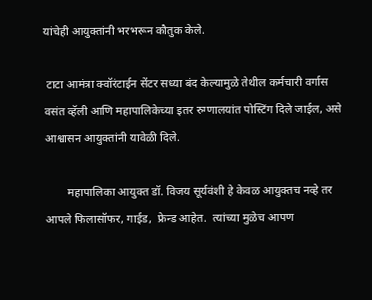यांचेही आयुक्तांनी भरभरून कौतुक केले.

 टाटा आमंत्रा क्वॉरंटाईन सेंटर सध्या बंद केल्यामुळे तेथील कर्मचारी वर्गास वसंत व्हॅली आणि महापालिकेच्या इतर रुग्णालयांत पोस्टिंग दिले जाईल, असे आश्वासन आयुक्तांनी यावेळी दिले.

        महापालिका आयुक्त डॉ. विजय सूर्यवंशी हे केवळ आयुक्तच नव्हे तर आपले फिलासॉफर, गाईड,  फ्रेन्ड आहेत.  त्यांच्या मुळेच आपण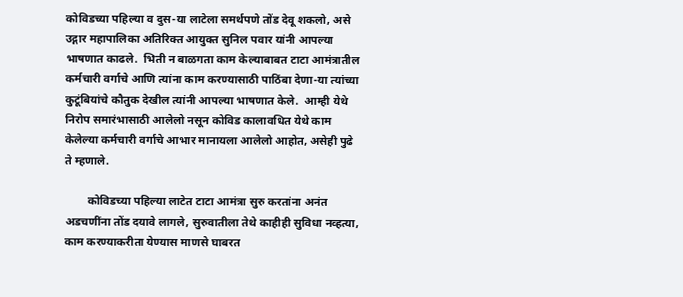कोविडच्या पहिल्या व दुस-या लाटेला समर्थपणे तोंड देवू शकलो, असे उद्गार महापालिका अतिरिक्त आयुक्त सुनिल पवार यांनी आपल्या भाषणात काढले.  भिती न बाळगता काम केल्याबाबत टाटा आमंत्रातील कर्मचारी वर्गाचे आणि त्यांना काम करण्यासाठी पाठिंबा देणा-या त्यांच्या कुटूंबियांचे कौतुक देखील त्यांनी आपल्या भाषणात केले.  आम्ही येथे निरोप समारंभासाठी आलेलो नसून कोविड कालावधित येथे काम केलेल्या कर्मचारी वर्गाचे आभार मानायला आलेलो आहोत, असेही पुढे ते म्हणाले.

        कोविडच्या पहिल्या लाटेत टाटा आमंत्रा सुरु करतांना अनंत अडचणींना तोंड दयावे लागले, सुरुवातीला तेथे काहीही सुविधा नव्हत्या, काम करण्याकरीता येण्यास माणसे घाबरत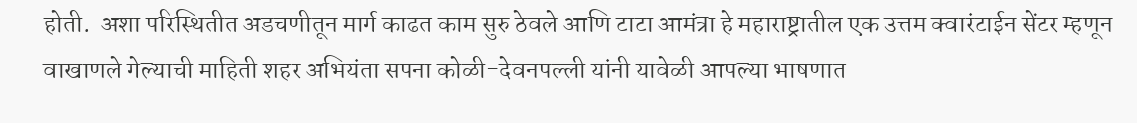होती.  अशा परिस्थितीत अडचणीतून मार्ग काढत काम सुरु ठेवले आणि टाटा आमंत्रा हे महाराष्ट्रातील एक उत्तम क्वारंटाईन सेंटर म्हणून वाखाणले गेल्याची माहिती शहर अभियंता सपना कोळी-देवनपल्ली यांनी यावेळी आपल्या भाषणात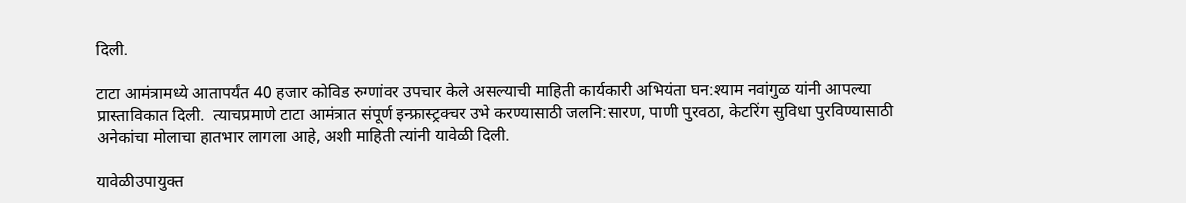दिली.

टाटा आमंत्रामध्ये आतापर्यंत 40 हजार कोविड रुग्णांवर उपचार केले असल्याची माहिती कार्यकारी अभियंता घन:श्याम नवांगुळ यांनी आपल्या प्रास्ताविकात दिली.  त्याचप्रमाणे टाटा आमंत्रात संपूर्ण इन्फ्रास्ट्रक्चर उभे करण्यासाठी जलनि:सारण, पाणी पुरवठा, केटरिंग सुविधा पुरविण्यासाठी अनेकांचा मोलाचा हातभार लागला आहे, अशी माहिती त्यांनी यावेळी दिली.

यावेळीउपायुक्त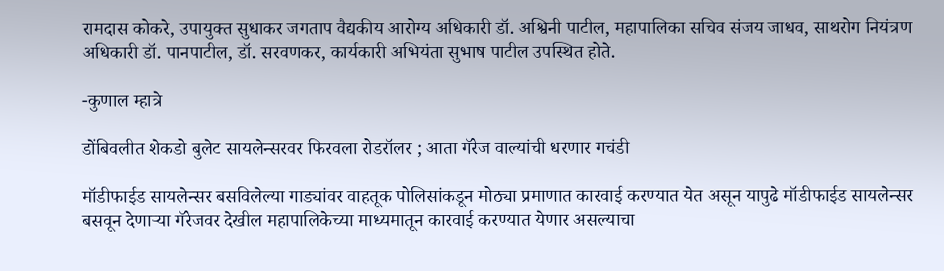रामदास कोकरे, उपायुक्त सुधाकर जगताप वैद्यकीय आरोग्य अधिकारी डॉ. अश्विनी पाटील, महापालिका सचिव संजय जाधव, साथरोग नियंत्रण अधिकारी डॉ. पानपाटील, डॉ. सरवणकर, कार्यकारी अभियंता सुभाष पाटील उपस्थित होते.

-कुणाल म्हात्रे

डोंबिवलीत शेकडो बुलेट सायलेन्सरवर फिरवला रोडरॉलर ; आता गॅरेज वाल्यांची धरणार गचंडी

मॉडीफाईड सायलेन्सर बसविलेल्या गाड्यांवर वाहतूक पोलिसांकडून मोठ्या प्रमाणात कारवाई करण्यात येत असून यापुढे मॉडीफाईड सायलेन्सर बसवून देणाऱ्या गॅरेजवर देखील महापालिकेच्या माध्यमातून कारवाई करण्यात येणार असल्याचा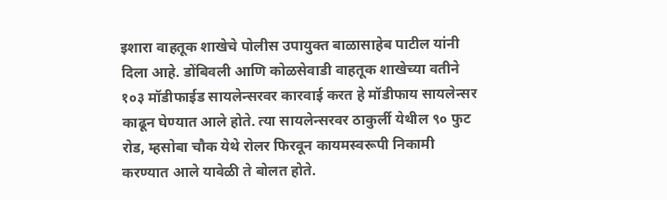इशारा वाहतूक शाखेचे पोलीस उपायुक्त बाळासाहेब पाटील यांनी दिला आहे. डोंबिवली आणि कोळसेवाडी वाहतूक शाखेच्या वतीने १०३ मॉडीफाईड सायलेन्सरवर कारवाई करत हे मॉडीफाय सायलेन्सर काढून घेण्यात आले होते. त्या सायलेन्सरवर ठाकुर्ली येथील ९० फुट रोड, म्हसोबा चौक येथे रोलर फिरवून कायमस्वरूपी निकामी करण्यात आले यावेळी ते बोलत होते.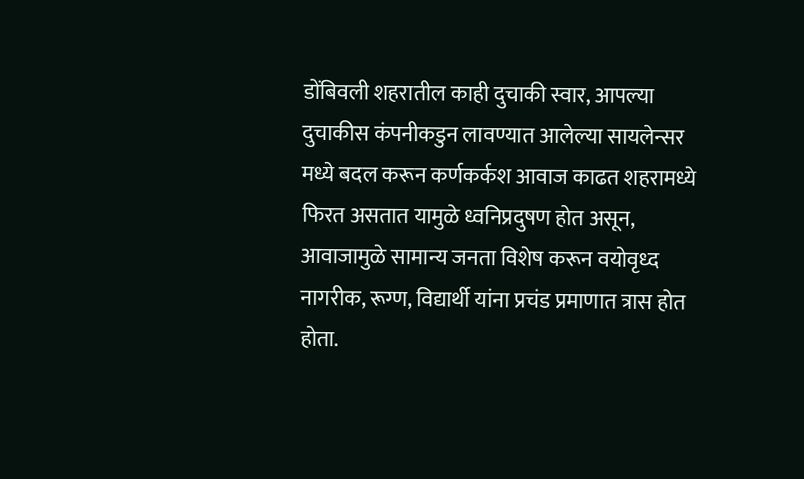डोंबिवली शहरातील काही दुचाकी स्वार, आपल्या दुचाकीस कंपनीकडुन लावण्यात आलेल्या सायलेन्सर मध्ये बदल करून कर्णकर्कश आवाज काढत शहरामध्ये फिरत असतात यामुळे ध्वनिप्रदुषण होत असून, आवाजामुळे सामान्य जनता विशेष करून वयोवृध्द नागरीक, रूग्ण, विद्यार्थी यांना प्रचंड प्रमाणात त्रास होत होता.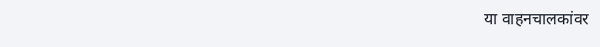या वाहनचालकांवर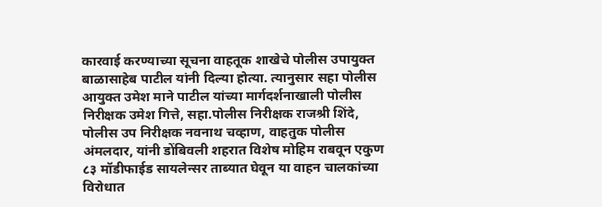कारवाई करण्याच्या सूचना वाहतूक शाखेचे पोलीस उपायुक्त बाळासाहेब पाटील यांनी दिल्या होत्या. त्यानुसार सहा पोलीस आयुक्त उमेश माने पाटील यांच्या मार्गदर्शनाखाली पोलीस निरीक्षक उमेश गित्ते, सहा.पोलीस निरीक्षक राजश्री शिंदे, पोलीस उप निरीक्षक नवनाथ चव्हाण, वाहतुक पोलीस अंमलदार, यांनी डोंबिवली शहरात विशेष मोहिम राबवून एकुण ८३ मॉडीफाईड सायलेन्सर ताब्यात घेवून या वाहन चालकांच्या विरोधात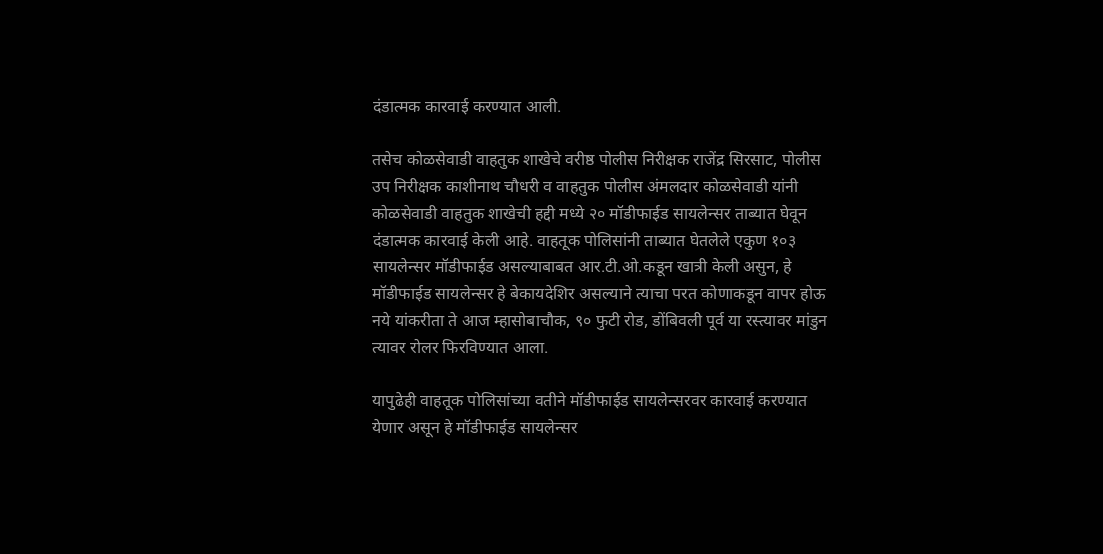दंडात्मक कारवाई करण्यात आली.

तसेच कोळसेवाडी वाहतुक शाखेचे वरीष्ठ पोलीस निरीक्षक राजेंद्र सिरसाट, पोलीस उप निरीक्षक काशीनाथ चौधरी व वाहतुक पोलीस अंमलदार कोळसेवाडी यांनी कोळसेवाडी वाहतुक शाखेची हद्दी मध्ये २० मॉडीफाईड सायलेन्सर ताब्यात घेवून दंडात्मक कारवाई केली आहे. वाहतूक पोलिसांनी ताब्यात घेतलेले एकुण १०३ सायलेन्सर मॉडीफाईड असल्याबाबत आर.टी.ओ.कडून खात्री केली असुन, हे मॉडीफाईड सायलेन्सर हे बेकायदेशिर असल्याने त्याचा परत कोणाकडून वापर होऊ नये यांकरीता ते आज म्हासोबाचौक, ९० फुटी रोड, डोंबिवली पूर्व या रस्त्यावर मांडुन त्यावर रोलर फिरविण्यात आला.

यापुढेही वाहतूक पोलिसांच्या वतीने मॉडीफाईड सायलेन्सरवर कारवाई करण्यात येणार असून हे मॉडीफाईड सायलेन्सर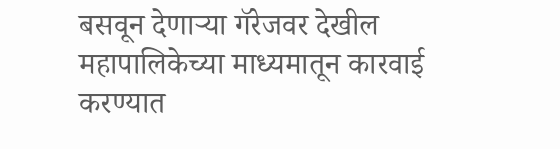बसवून देणाऱ्या गॅरेजवर देखील महापालिकेच्या माध्यमातून कारवाई करण्यात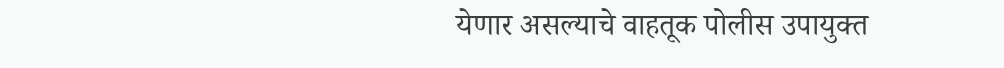येणार असल्याचे वाहतूक पोलीस उपायुक्त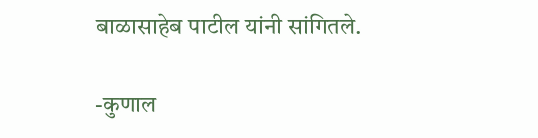बाळासाहेब पाटील यांनी सांगितले.

-कुणाल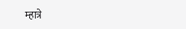म्हात्रे